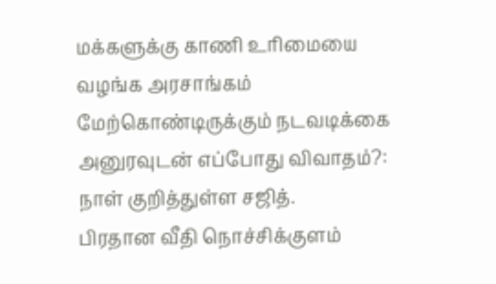மக்களுக்கு காணி உரிமையை வழங்க அரசாங்கம் மேற்கொண்டிருக்கும் நடவடிக்கை
அனுரவுடன் எப்போது விவாதம்?: நாள் குறித்துள்ள சஜித்.
பிரதான வீதி நொச்சிக்குளம்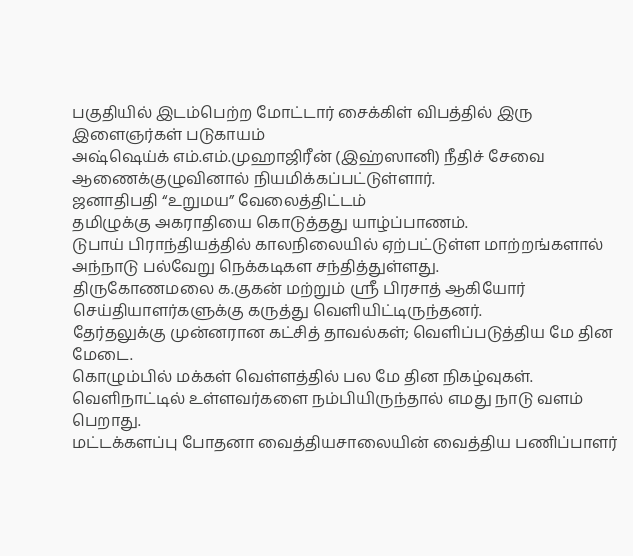பகுதியில் இடம்பெற்ற மோட்டார் சைக்கிள் விபத்தில் இரு இளைஞர்கள் படுகாயம்
அஷ்ஷெய்க் எம்.எம்.முஹாஜிரீன் (இஹ்ஸானி) நீதிச் சேவை ஆணைக்குழுவினால் நியமிக்கப்பட்டுள்ளார்.
ஜனாதிபதி “உறுமய” வேலைத்திட்டம்
தமிழுக்கு அகராதியை கொடுத்தது யாழ்ப்பாணம்.
டுபாய் பிராந்தியத்தில் காலநிலையில் ஏற்பட்டுள்ள மாற்றங்களால் அந்நாடு பல்வேறு நெக்கடிகள சந்தித்துள்ளது.
திருகோணமலை க.குகன் மற்றும் ஶ்ரீ பிரசாத் ஆகியோர் செய்தியாளர்களுக்கு கருத்து வெளியிட்டிருந்தனர்.
தேர்தலுக்கு முன்னரான கட்சித் தாவல்கள்; வெளிப்படுத்திய மே தின மேடை.
கொழும்பில் மக்கள் வெள்ளத்தில் பல மே தின நிகழ்வுகள்.
வெளிநாட்டில் உள்ளவர்களை நம்பியிருந்தால் எமது நாடு வளம் பெறாது.
மட்டக்களப்பு போதனா வைத்தியசாலையின் வைத்திய பணிப்பாளர்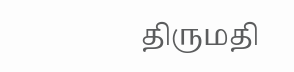திருமதி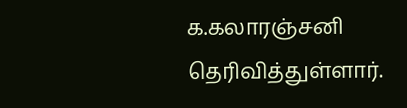க.கலாரஞ்சனி தெரிவித்துள்ளார்.